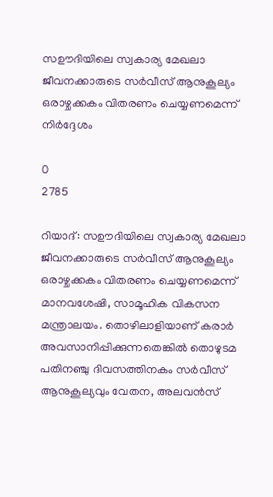സഊദിയിലെ സ്വകാര്യ മേഖലാ ജീവനക്കാരുടെ സർവീസ് ആനുകൂല്യം ഒരാഴ്ചക്കകം വിതരണം ചെയ്യണമെന്ന് നിർദ്ദേശം

0
2785

റിയാദ്: സഊദിയിലെ സ്വകാര്യ മേഖലാ ജീവനക്കാരുടെ സർവീസ് ആനുകൂല്യം ഒരാഴ്ചക്കകം വിതരണം ചെയ്യണമെന്ന് മാനവശേഷി, സാമൂഹിക വികസന മന്ത്രാലയം. തൊഴിലാളിയാണ് കരാർ അവസാനിപ്പിക്കുന്നതെങ്കിൽ തൊഴുടമ പതിനഞ്ചു ദിവസത്തിനകം സർവീസ് ആനുകൂല്യവും വേതന, അലവൻസ്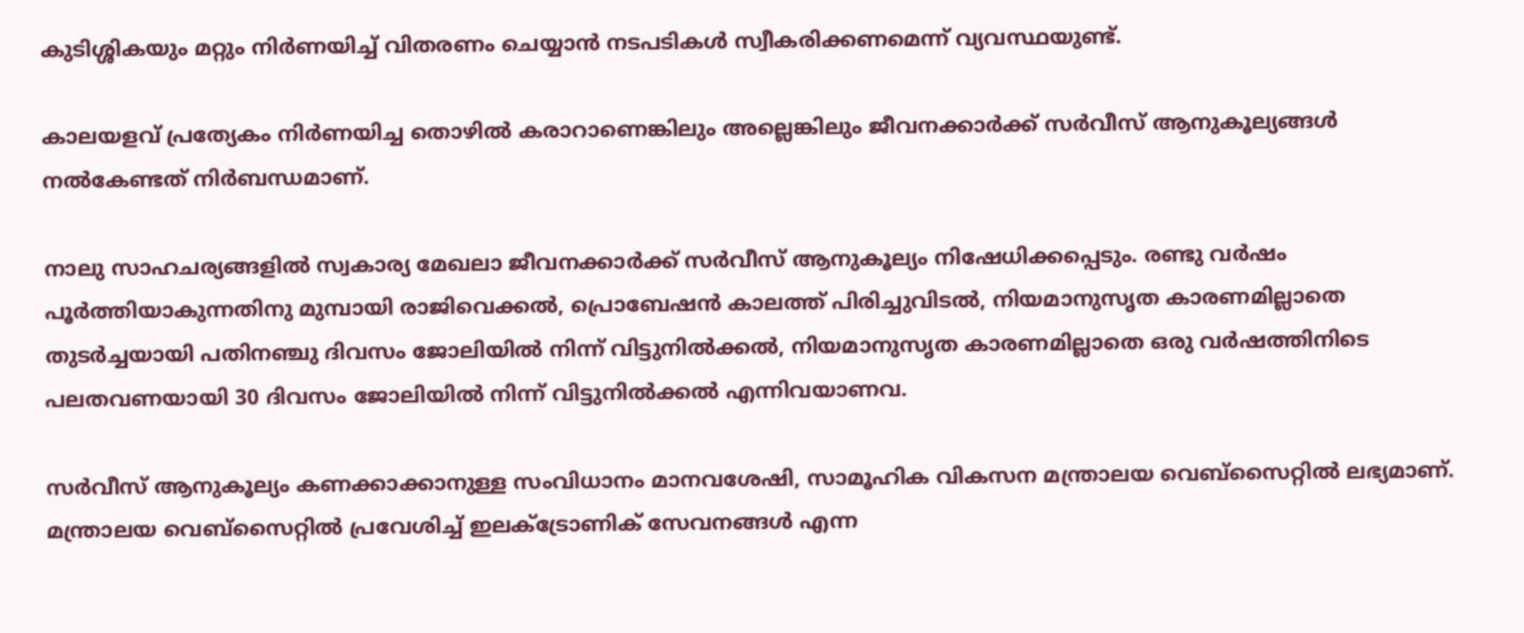കുടിശ്ശികയും മറ്റും നിർണയിച്ച് വിതരണം ചെയ്യാൻ നടപടികൾ സ്വീകരിക്കണമെന്ന് വ്യവസ്ഥയുണ്ട്.

കാലയളവ് പ്രത്യേകം നിർണയിച്ച തൊഴിൽ കരാറാണെങ്കിലും അല്ലെങ്കിലും ജീവനക്കാർക്ക് സർവീസ് ആനുകൂല്യങ്ങൾ നൽകേണ്ടത് നിർബന്ധമാണ്.

നാലു സാഹചര്യങ്ങളിൽ സ്വകാര്യ മേഖലാ ജീവനക്കാർക്ക് സർവീസ് ആനുകൂല്യം നിഷേധിക്കപ്പെടും. രണ്ടു വർഷം പൂർത്തിയാകുന്നതിനു മുമ്പായി രാജിവെക്കൽ, പ്രൊബേഷൻ കാലത്ത് പിരിച്ചുവിടൽ, നിയമാനുസൃത കാരണമില്ലാതെ തുടർച്ചയായി പതിനഞ്ചു ദിവസം ജോലിയിൽ നിന്ന് വിട്ടുനിൽക്കൽ, നിയമാനുസൃത കാരണമില്ലാതെ ഒരു വർഷത്തിനിടെ പലതവണയായി 30 ദിവസം ജോലിയിൽ നിന്ന് വിട്ടുനിൽക്കൽ എന്നിവയാണവ.

സർവീസ് ആനുകൂല്യം കണക്കാക്കാനുള്ള സംവിധാനം മാനവശേഷി, സാമൂഹിക വികസന മന്ത്രാലയ വെബ്‌സൈറ്റിൽ ലഭ്യമാണ്. മന്ത്രാലയ വെബ്‌സൈറ്റിൽ പ്രവേശിച്ച് ഇലക്‌ട്രോണിക് സേവനങ്ങൾ എന്ന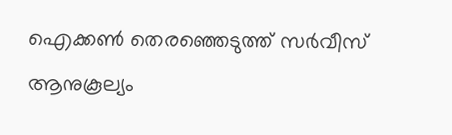ഐക്കൺ തെരഞ്ഞെടുത്ത് സർവീസ് ആനുകൂല്യം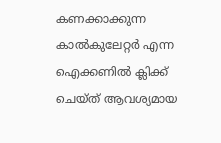കണക്കാക്കുന്ന കാൽകുലേറ്റർ എന്ന ഐക്കണിൽ ക്ലിക്ക് ചെയ്ത് ആവശ്യമായ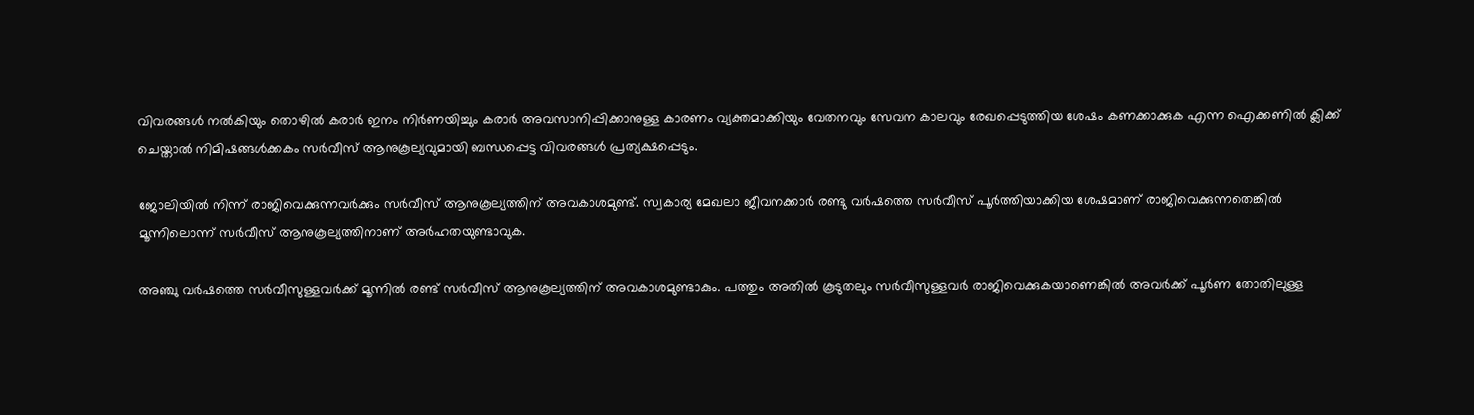വിവരങ്ങൾ നൽകിയും തൊഴിൽ കരാർ ഇനം നിർണയിച്ചും കരാർ അവസാനിപ്പിക്കാനുള്ള കാരണം വ്യക്തമാക്കിയും വേതനവും സേവന കാലവും രേഖപ്പെടുത്തിയ ശേഷം കണക്കാക്കുക എന്ന ഐക്കണിൽ ക്ലിക്ക് ചെയ്താൽ നിമിഷങ്ങൾക്കകം സർവീസ് ആനുകൂല്യവുമായി ബന്ധപ്പെട്ട വിവരങ്ങൾ പ്രത്യക്ഷപ്പെടും.

ജോലിയിൽ നിന്ന് രാജിവെക്കുന്നവർക്കും സർവീസ് ആനുകൂല്യത്തിന് അവകാശമുണ്ട്. സ്വകാര്യ മേഖലാ ജീവനക്കാർ രണ്ടു വർഷത്തെ സർവീസ് പൂർത്തിയാക്കിയ ശേഷമാണ് രാജിവെക്കുന്നതെങ്കിൽ മൂന്നിലൊന്ന് സർവീസ് ആനുകൂല്യത്തിനാണ് അർഹതയുണ്ടാവുക.

അഞ്ചു വർഷത്തെ സർവീസുള്ളവർക്ക് മൂന്നിൽ രണ്ട് സർവീസ് ആനുകൂല്യത്തിന് അവകാശമുണ്ടാകും. പത്തും അതിൽ കൂടുതലും സർവീസുള്ളവർ രാജിവെക്കുകയാണെങ്കിൽ അവർക്ക് പൂർണ തോതിലുള്ള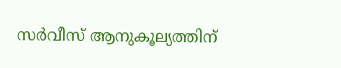സർവീസ് ആനുകൂല്യത്തിന്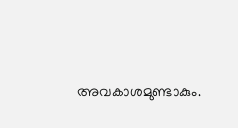അവകാശമുണ്ടാകും.